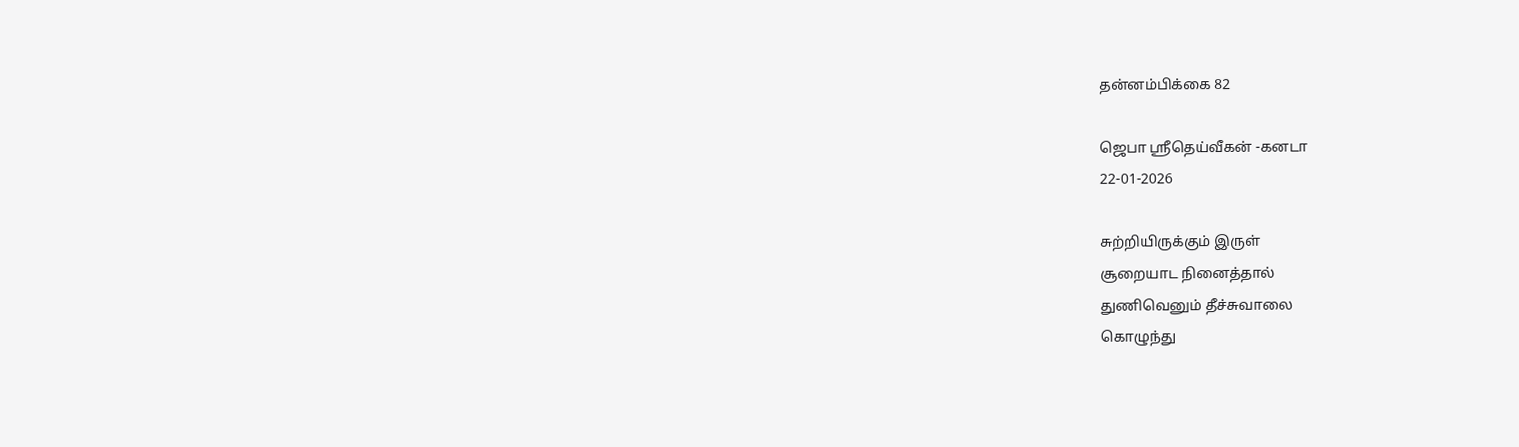தன்னம்பிக்கை 82

ஜெபா ஸ்ரீதெய்வீகன் -கனடா
22-01-2026

சுற்றியிருக்கும் இருள்
சூறையாட நினைத்தால்
துணிவெனும் தீச்சுவாலை
கொழுந்து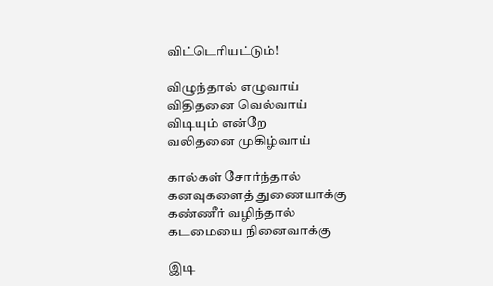விட்டெரியட்டும்!

விழுந்தால் எழுவாய்
விதிதனை வெல்வாய்
விடியும் என்றே
வலிதனை முகிழ்வாய்

கால்கள் சோர்ந்தால்
கனவுகளைத் துணையாக்கு
கண்ணீர் வழிந்தால்
கடமையை நினைவாக்கு

இடி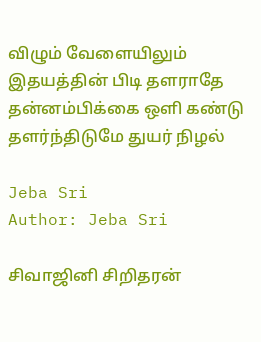விழும் வேளையிலும்
இதயத்தின் பிடி தளராதே
தன்னம்பிக்கை ஒளி கண்டு
தளர்ந்திடுமே துயர் நிழல்

Jeba Sri
Author: Jeba Sri

சிவாஜினி சிறிதரன்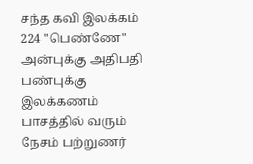சந்த கவி இலக்கம் 224 "பெண்ணே" அன்புக்கு அதிபதி பண்புக்கு இலக்கணம் பாசத்தில் வரும் நேசம் பற்றுணர்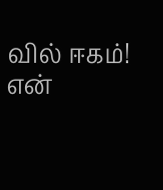வில் ஈகம்! என்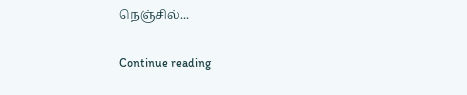நெஞ்சில்...

Continue reading